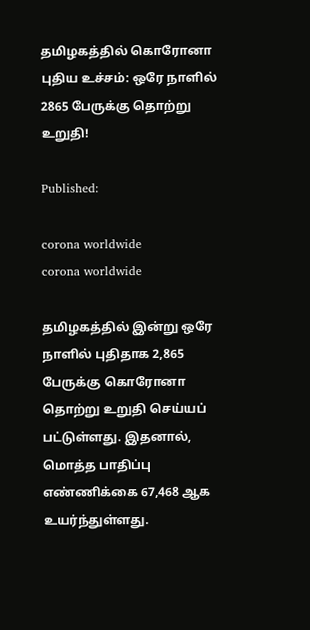தமிழகத்தில் கொரோனா புதிய உச்சம்: ஒரே நாளில் 2865 பேருக்கு தொற்று உறுதி!

Published:

corona worldwide
corona worldwide

தமிழகத்தில் இன்று ஒரே நாளில் புதிதாக 2,865 பேருக்கு கொரோனா தொற்று உறுதி செய்யப் பட்டுள்ளது. இதனால், மொத்த பாதிப்பு எண்ணிக்கை 67,468 ஆக உயர்ந்துள்ளது.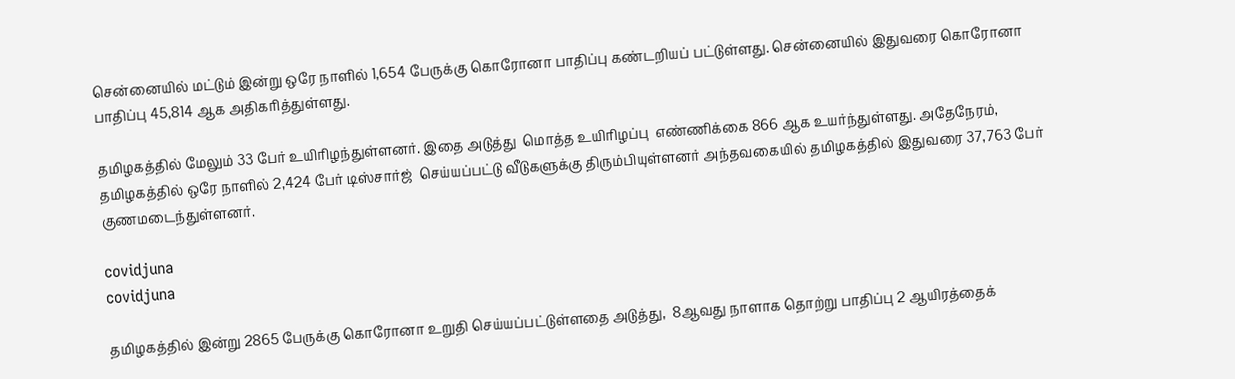சென்னையில் மட்டும் இன்று ஒரே நாளில் 1,654 பேருக்கு கொரோனா பாதிப்பு கண்டறியப் பட்டுள்ளது. சென்னையில் இதுவரை கொரோனா பாதிப்பு 45,814 ஆக அதிகரித்துள்ளது.

தமிழகத்தில் மேலும் 33 பேர் உயிரிழந்துள்ளனர். இதை அடுத்து  மொத்த உயிரிழப்பு  எண்ணிக்கை 866 ஆக உயர்ந்துள்ளது. அதேநேரம்,  தமிழகத்தில் ஒரே நாளில் 2,424 பேர் டிஸ்சார்ஜ்  செய்யப்பட்டு வீடுகளுக்கு திரும்பியுள்ளனர் அந்தவகையில் தமிழகத்தில் இதுவரை 37,763 பேர் குணமடைந்துள்ளனர்.

covidjuna
covidjuna

தமிழகத்தில் இன்று 2865 பேருக்கு கொரோனா உறுதி செய்யப்பட்டுள்ளதை அடுத்து,  8ஆவது நாளாக தொற்று பாதிப்பு 2 ஆயிரத்தைக்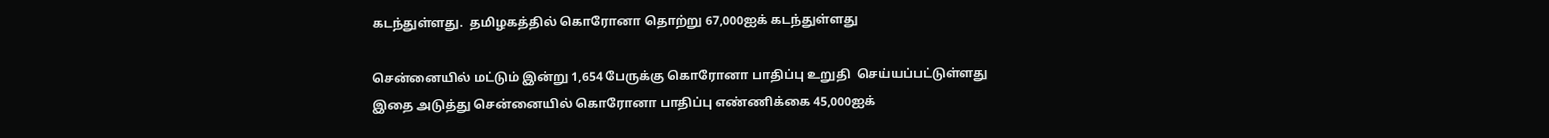கடந்துள்ளது.  தமிழகத்தில் கொரோனா தொற்று 67,000ஐக் கடந்துள்ளது

சென்னையில் மட்டும் இன்று 1,654 பேருக்கு கொரோனா பாதிப்பு உறுதி  செய்யப்பட்டுள்ளது இதை அடுத்து சென்னையில் கொரோனா பாதிப்பு எண்ணிக்கை 45,000ஐக்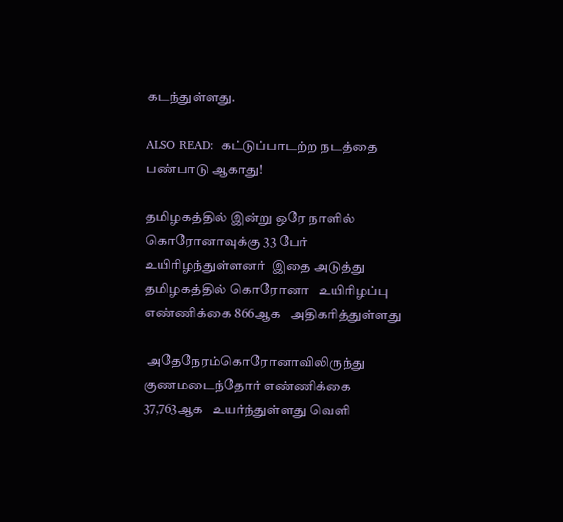கடந்துள்ளது.

ALSO READ:  கட்டுப்பாடற்ற நடத்தை பண்பாடு ஆகாது!

தமிழகத்தில் இன்று ஒரே நாளில் கொரோனாவுக்கு 33 பேர்   உயிரிழந்துள்ளனர்  இதை அடுத்து தமிழகத்தில் கொரோனா   உயிரிழப்பு எண்ணிக்கை 866ஆக   அதிகரித்துள்ளது

 அதேநேரம்கொரோனாவிலிருந்து குணமடைந்தோர் எண்ணிக்கை 37,763ஆக   உயர்ந்துள்ளது வெளி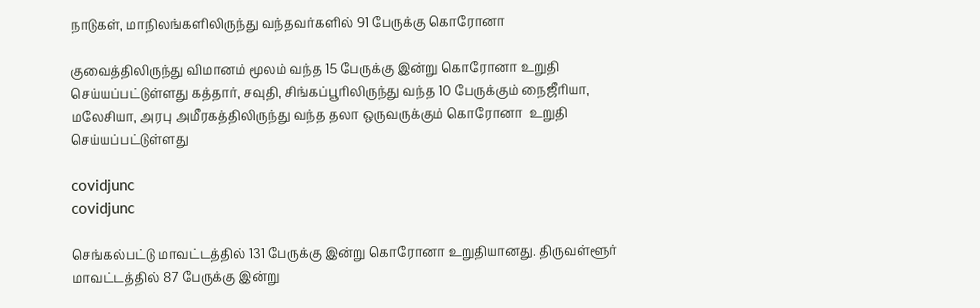நாடுகள், மாநிலங்களிலிருந்து வந்தவர்களில் 91 பேருக்கு கொரோனா

குவைத்திலிருந்து விமானம் மூலம் வந்த 15 பேருக்கு இன்று கொரோனா உறுதி  செய்யப்பட்டுள்ளது கத்தார், சவுதி, சிங்கப்பூரிலிருந்து வந்த 10 பேருக்கும் நைஜீரியா, மலேசியா, அரபு அமீரகத்திலிருந்து வந்த தலா ஒருவருக்கும் கொரோனா  உறுதி செய்யப்பட்டுள்ளது

covidjunc
covidjunc

செங்கல்பட்டு மாவட்டத்தில் 131 பேருக்கு இன்று கொரோனா உறுதியானது. திருவள்ளூர்   மாவட்டத்தில் 87 பேருக்கு இன்று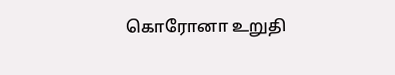கொரோனா உறுதி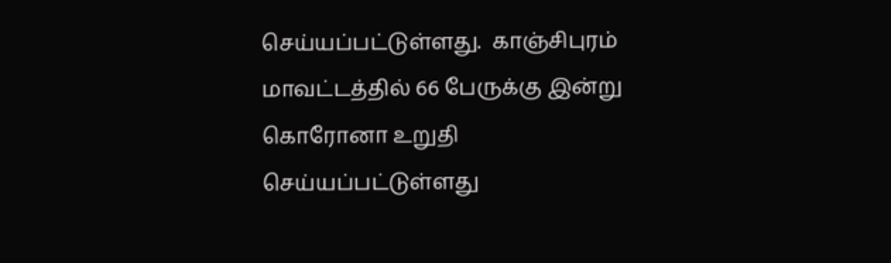செய்யப்பட்டுள்ளது.  காஞ்சிபுரம்  மாவட்டத்தில் 66 பேருக்கு இன்று கொரோனா உறுதி செய்யப்பட்டுள்ளது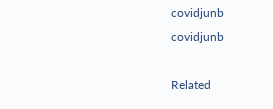covidjunb
covidjunb

Related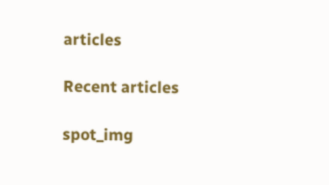articles

Recent articles

spot_img